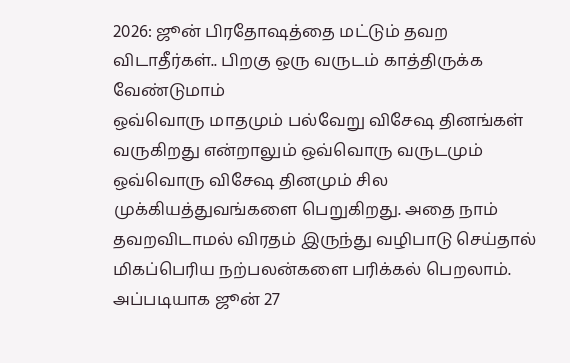2026: ஜூன் பிரதோஷத்தை மட்டும் தவற விடாதீர்கள்.. பிறகு ஒரு வருடம் காத்திருக்க வேண்டுமாம்
ஒவ்வொரு மாதமும் பல்வேறு விசேஷ தினங்கள் வருகிறது என்றாலும் ஒவ்வொரு வருடமும் ஒவ்வொரு விசேஷ தினமும் சில முக்கியத்துவங்களை பெறுகிறது. அதை நாம் தவறவிடாமல் விரதம் இருந்து வழிபாடு செய்தால் மிகப்பெரிய நற்பலன்களை பரிக்கல் பெறலாம்.
அப்படியாக ஜூன் 27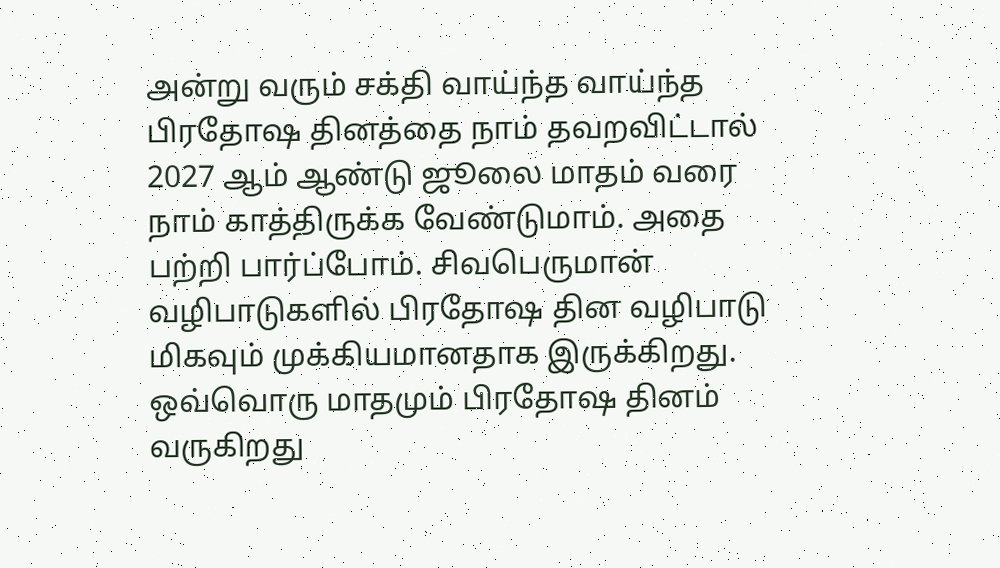அன்று வரும் சக்தி வாய்ந்த வாய்ந்த பிரதோஷ தினத்தை நாம் தவறவிட்டால் 2027 ஆம் ஆண்டு ஜூலை மாதம் வரை நாம் காத்திருக்க வேண்டுமாம். அதை பற்றி பார்ப்போம். சிவபெருமான் வழிபாடுகளில் பிரதோஷ தின வழிபாடு மிகவும் முக்கியமானதாக இருக்கிறது.
ஒவ்வொரு மாதமும் பிரதோஷ தினம் வருகிறது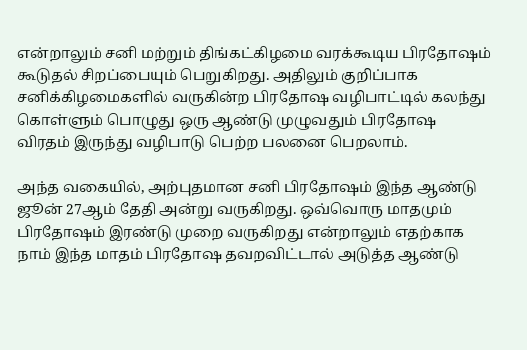என்றாலும் சனி மற்றும் திங்கட்கிழமை வரக்கூடிய பிரதோஷம் கூடுதல் சிறப்பையும் பெறுகிறது. அதிலும் குறிப்பாக சனிக்கிழமைகளில் வருகின்ற பிரதோஷ வழிபாட்டில் கலந்து கொள்ளும் பொழுது ஒரு ஆண்டு முழுவதும் பிரதோஷ விரதம் இருந்து வழிபாடு பெற்ற பலனை பெறலாம்.

அந்த வகையில், அற்புதமான சனி பிரதோஷம் இந்த ஆண்டு ஜூன் 27ஆம் தேதி அன்று வருகிறது. ஒவ்வொரு மாதமும் பிரதோஷம் இரண்டு முறை வருகிறது என்றாலும் எதற்காக நாம் இந்த மாதம் பிரதோஷ தவறவிட்டால் அடுத்த ஆண்டு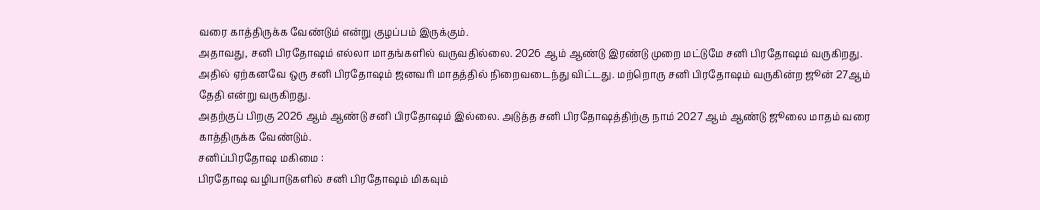வரை காத்திருக்க வேண்டும் என்று குழப்பம் இருக்கும்.
அதாவது, சனி பிரதோஷம் எல்லா மாதங்களில் வருவதில்லை. 2026 ஆம் ஆண்டு இரண்டு முறை மட்டுமே சனி பிரதோஷம் வருகிறது. அதில் ஏற்கனவே ஒரு சனி பிரதோஷம் ஜனவரி மாதத்தில் நிறைவடைந்து விட்டது. மற்றொரு சனி பிரதோஷம் வருகின்ற ஜூன் 27ஆம் தேதி என்று வருகிறது.
அதற்குப் பிறகு 2026 ஆம் ஆண்டு சனி பிரதோஷம் இல்லை. அடுத்த சனி பிரதோஷத்திற்கு நாம் 2027 ஆம் ஆண்டு ஜூலை மாதம் வரை காத்திருக்க வேண்டும்.
சனிப்பிரதோஷ மகிமை :
பிரதோஷ வழிபாடுகளில் சனி பிரதோஷம் மிகவும்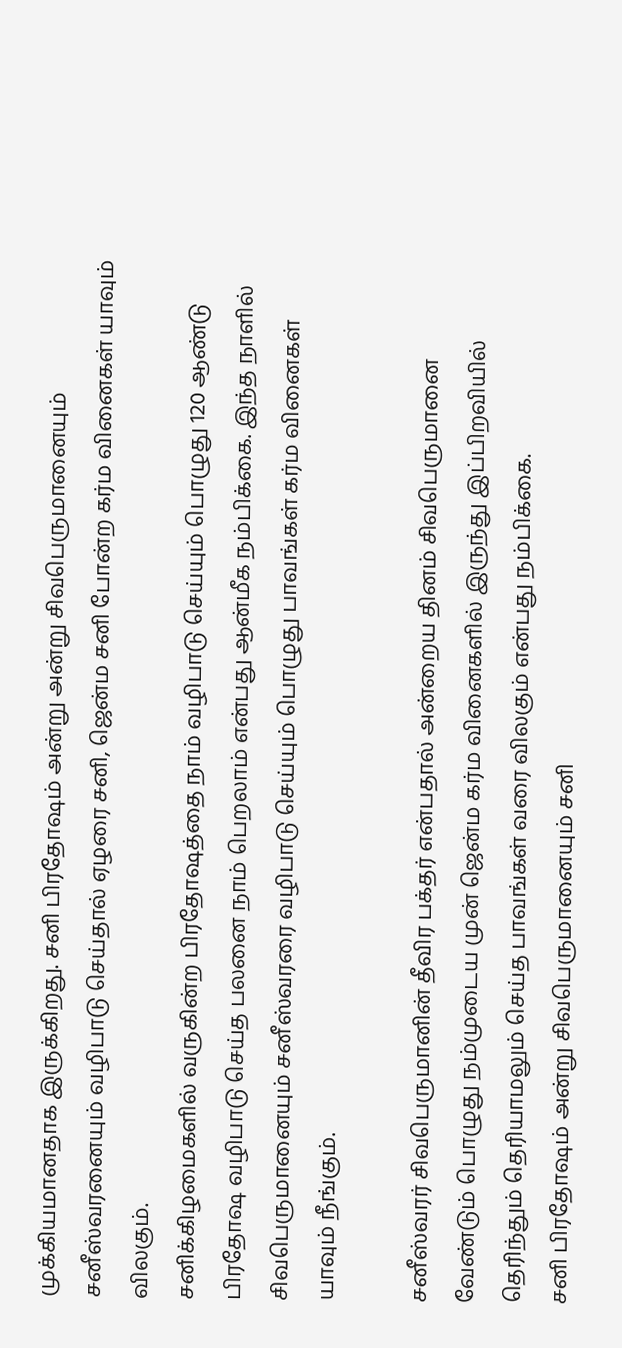முக்கியமானதாக இருக்கிறது. சனி பிரதோஷம் அன்று அன்று சிவபெருமானையும் சனீஸ்வரனையும் வழிபாடு செய்தால் ஏழரை சனி, ஜென்ம சனி போன்ற கர்ம வினைகள் யாவும் விலகும்.
சனிக்கிழமைகளில் வருகின்ற பிரதோஷத்தை நாம் வழிபாடு செய்யும் பொழுது 120 ஆண்டு பிரதோஷ வழிபாடு செய்த பலனை நாம் பெறலாம் என்பது ஆன்மீக நம்பிக்கை. இந்த நாளில் சிவபெருமானையும் சனீஸ்வரரை வழிபாடு செய்யும் பொழுது பாவங்கள் கர்ம வினைகள் யாவும் நீங்கும்.

சனீஸ்வரர் சிவபெருமானின் தீவிர பக்தர் என்பதால் அன்றைய தினம் சிவபெருமானை வேண்டும் பொழுது நம்முடைய முன் ஜென்ம கர்ம வினைகளில் இருந்து இப்பிறவியில் தெரிந்தும் தெரியாமலும் செய்த பாவங்கள் வரை விலகும் என்பது நம்பிக்கை.
சனி பிரதோஷம் அன்று சிவபெருமானையும் சனி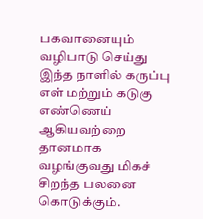பகவானையும் வழிபாடு செய்து இந்த நாளில் கருப்பு எள் மற்றும் கடுகு எண்ணெய் ஆகியவற்றை தானமாக வழங்குவது மிகச் சிறந்த பலனை கொடுக்கும்.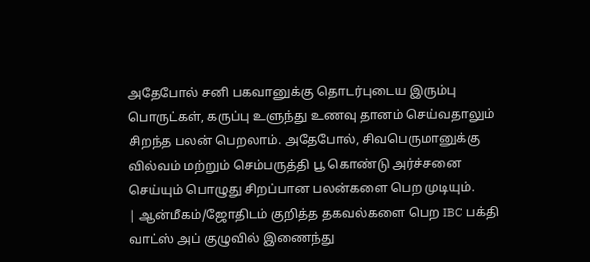அதேபோல் சனி பகவானுக்கு தொடர்புடைய இரும்பு பொருட்கள், கருப்பு உளுந்து உணவு தானம் செய்வதாலும் சிறந்த பலன் பெறலாம். அதேபோல், சிவபெருமானுக்கு வில்வம் மற்றும் செம்பருத்தி பூ கொண்டு அர்ச்சனை செய்யும் பொழுது சிறப்பான பலன்களை பெற முடியும்.
| ஆன்மீகம்/ஜோதிடம் குறித்த தகவல்களை பெற IBC பக்தி வாட்ஸ் அப் குழுவில் இணைந்து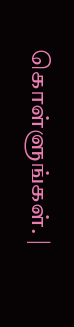கொள்ளுங்கள். |